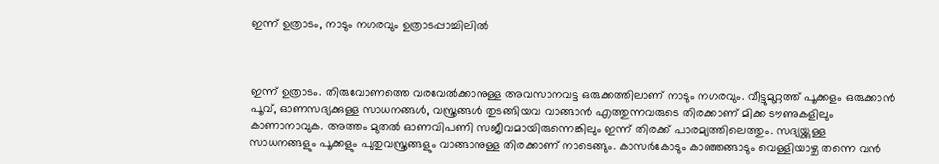ഇന്ന് ഉത്രാടം, നാടും നഗരവും ഉത്രാടപ്പാച്ചിലിൽ



ഇന്ന് ഉത്രാടം. തിരുവോണത്തെ വരവേൽക്കാനുള്ള അവസാനവട്ട ഒരുക്കത്തിലാണ് നാടും നഗരവും. വീട്ടുമുറ്റത്ത് പൂക്കളം ഒരുക്കാൻ പൂവ്, ഓണസദ്യക്കുള്ള സാധനങ്ങൾ, വസ്ത്രങ്ങൾ തുടങ്ങിയവ വാങ്ങാൻ എത്തുന്നവരുടെ തിരക്കാണ് മിക്ക ടൗണുകളിലും കാണാനാവുക. അത്തം മുതൽ ഓണവിപണി സജീവമായിരുന്നെങ്കിലും ഇന്ന് തിരക്ക് പാരമ്യത്തിലെത്തും. സദ്യയ്ക്കുള്ള സാധനങ്ങളും പൂക്കളും പുതുവസ്ത്രങ്ങളും വാങ്ങാനുള്ള തിരക്കാണ് നാടെങ്ങും. കാസർകോടും കാഞ്ഞങ്ങാടും വെള്ളിയാഴ്ച തന്നെ വൻ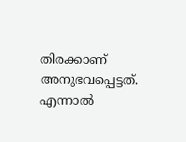തിരക്കാണ് അനുഭവപ്പെട്ടത്. എന്നാല്‍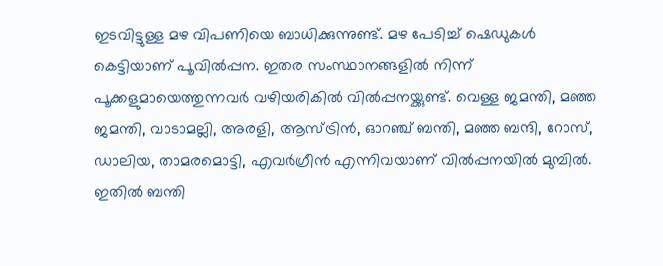ഇടവിട്ടുള്ള മഴ വിപണിയെ ബാധിക്കുന്നുണ്ട്‌. മഴ പേടിച്ച് ഷെഡുകൾ കെട്ടിയാണ് പൂവിൽപ്പന. ഇതര സംസ്ഥാനങ്ങളിൽ നിന്ന് പൂക്കളുമായെത്തുന്നവർ വഴിയരികിൽ വിൽപ്പനയ്ക്കുണ്ട്. വെള്ള ജമന്തി, മഞ്ഞ ജമന്തി, വാടാമല്ലി, അരളി, ആസ്ട്രിൻ, ഓറഞ്ച് ബന്തി, മഞ്ഞ ബന്ദി, റോസ്, ഡാലിയ, താമരമൊട്ടി, എവർഗ്രീൻ എന്നിവയാണ് വില്‍പ്പനയില്‍ മുമ്പില്‍. ഇതിൽ ബന്തി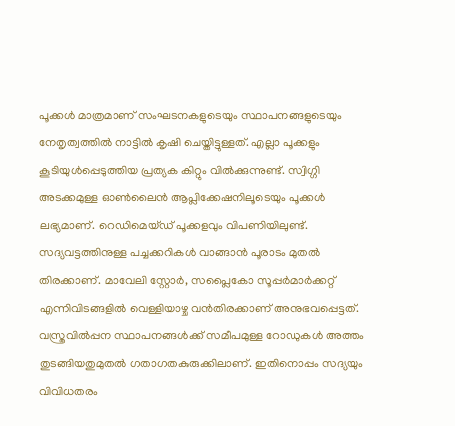പൂക്കൾ മാത്രമാണ് സംഘടനകളുടെയും സ്ഥാപനങ്ങളുടെയും നേതൃത്വത്തിൽ നാട്ടിൽ കൃഷി ചെയ്തിട്ടുള്ളത്. എല്ലാ പൂക്കളും കൂടിയുള്‍പ്പെടുത്തിയ പ്രത്യക കിറ്റും വിൽക്കുന്നുണ്ട്. സ്വിഗ്ഗി അടക്കമുള്ള ഓൺലൈൻ ആപ്ലിക്കേഷനിലൂടെയും പൂക്കൾ ലഭ്യമാണ്. റെഡിമെയ്ഡ് പൂക്കളവും വിപണിയിലുണ്ട്. സദ്യവട്ടത്തിനുള്ള പച്ചക്കറികൾ വാങ്ങാൻ പൂരാടം മുതൽ തിരക്കാണ്. മാവേലി സ്റ്റോർ, സപ്ലൈകോ സൂപ്പർമാർക്കറ്റ് എന്നിവിടങ്ങളിൽ വെള്ളിയാഴ്ച വൻതിരക്കാണ് അനുഭവപ്പെട്ടത്. വസ്ത്രവിൽപ്പന സ്ഥാപനങ്ങൾക്ക് സമീപമുള്ള റോഡുകൾ അത്തം തുടങ്ങിയതുമുതല്‍ ഗതാഗതകുരുക്കിലാണ്. ഇതിനൊപ്പം സദ്യയും വിവിധതരം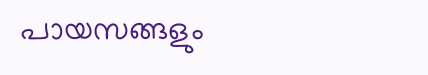പായസങ്ങളും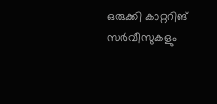ഒരുക്കി കാറ്ററിങ് സർവീസുകളും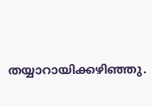തയ്യാറായിക്കഴിഞ്ഞു.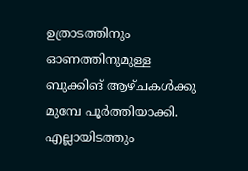ഉത്രാടത്തിനും ഓണത്തിനുമുള്ള ബുക്കിങ് ആഴ്ചകൾക്കു മുമ്പേ പൂർത്തിയാക്കി. എല്ലായിടത്തും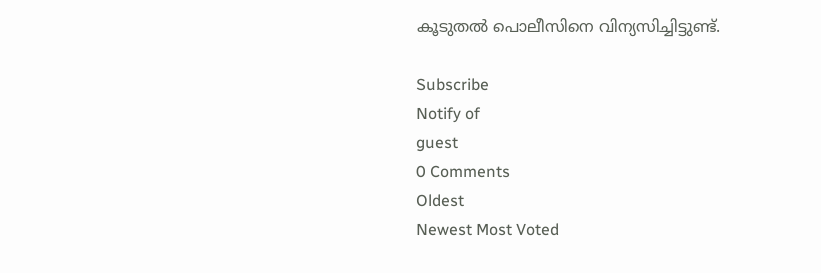കൂടുതൽ പൊലീസിനെ വിന്യസിച്ചിട്ടുണ്ട്.

Subscribe
Notify of
guest
0 Comments
Oldest
Newest Most Voted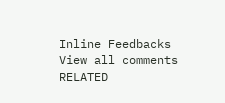Inline Feedbacks
View all comments
RELATED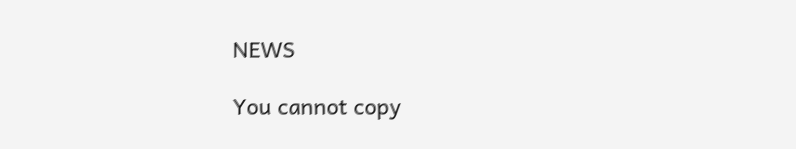NEWS

You cannot copy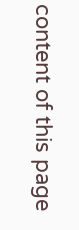content of this page